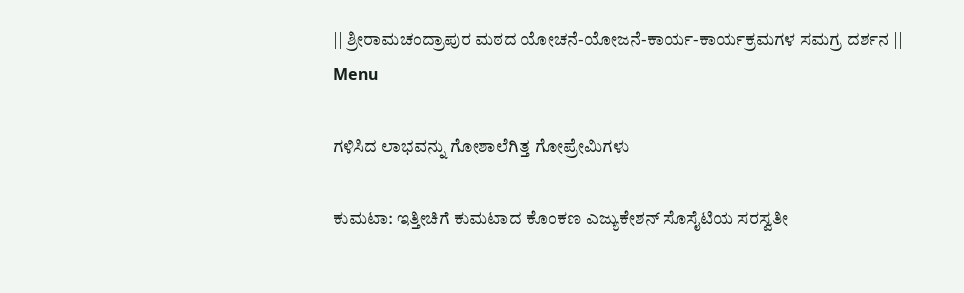|| ಶ್ರೀರಾಮಚಂದ್ರಾಪುರ ಮಠದ ಯೋಚನೆ-ಯೋಜನೆ-ಕಾರ್ಯ-ಕಾರ್ಯಕ್ರಮಗಳ ಸಮಗ್ರ ದರ್ಶನ ||
Menu

ಗಳಿಸಿದ ಲಾಭವನ್ನು ಗೋಶಾಲೆಗಿತ್ತ ಗೋಪ್ರೇಮಿಗಳು

ಕುಮಟಾ: ಇತ್ತೀಚಿಗೆ ಕುಮಟಾದ ಕೊಂಕಣ ಎಜ್ಯುಕೇಶನ್ ಸೊಸೈಟಿಯ ಸರಸ್ವತೀ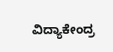ವಿದ್ಯಾಕೇಂದ್ರ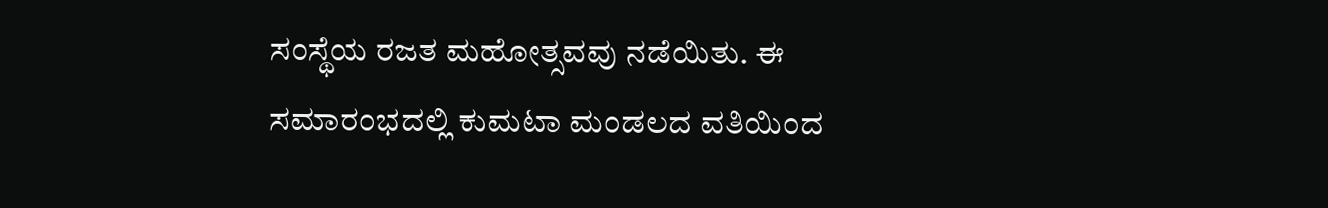ಸಂಸ್ಥೆಯ ರಜತ ಮಹೋತ್ಸವವು ನಡೆಯಿತು. ಈ ಸಮಾರಂಭದಲ್ಲಿ ಕುಮಟಾ ಮಂಡಲದ ವತಿಯಿಂದ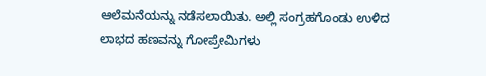ಆಲೆಮನೆಯನ್ನು ನಡೆಸಲಾಯಿತು. ಅಲ್ಲಿ ಸಂಗ್ರಹಗೊಂಡು ಉಳಿದ ಲಾಭದ ಹಣವನ್ನು ಗೋಪ್ರೇಮಿಗಳು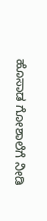ಹೊಸಾಡ ಗೋಶಾಲೆಗೆ ನೀಡಿ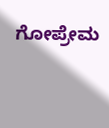ಗೋಪ್ರೇಮ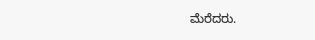ಮೆರೆದರು.